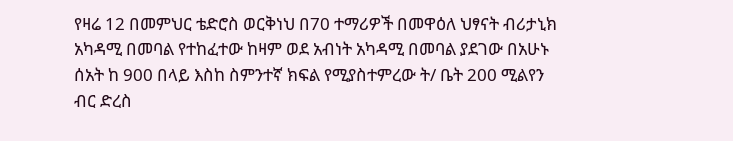የዛሬ 12 በመምህር ቴድሮስ ወርቅነህ በ70 ተማሪዎች በመዋዕለ ህፃናት ብሪታኒክ አካዳሚ በመባል የተከፈተው ከዛም ወደ አብነት አካዳሚ በመባል ያደገው በአሁኑ ሰአት ከ 900 በላይ እስከ ስምንተኛ ክፍል የሚያስተምረው ት/ ቤት 200 ሚልየን ብር ድረስ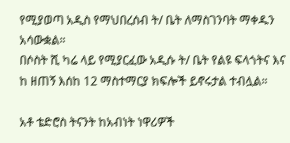የሚያወጣ አዲስ የማህበረሰብ ት/ ቤት ለማስገንባት ማቀዱን አሳውቋል።
በሶስት ሺ ካሬ ላይ የሚያርፈው አዲሱ ት/ ቤት የልዩ ፍላጎትና እና ከ ዘጠኝ እሰከ 12 ማስተማርያ ክፍሎች ይኖሩታል ተብሏል።

አቶ ቴድሮስ ትናንት ከአብነት ነዋሪዎች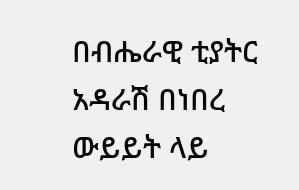በብሔራዊ ቲያትር አዳራሽ በነበረ ውይይት ላይ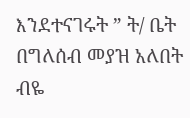እንደተናገሩት ” ት/ ቤት በግለሰብ መያዝ አለበት ብዬ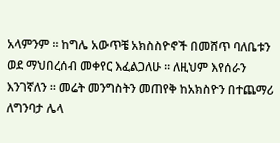አላምንም ። ከግሌ አውጥቼ አክስስዮኖች በመሸጥ ባለቤቱን ወደ ማህበረሰብ መቀየር እፈልጋለሁ ። ለዚህም እየሰራን እንገኛለን ። መሬት መንግስትን መጠየቅ ከአክስዮን በተጨማሪ ለግንባታ ሌላ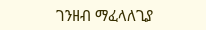ገንዘብ ማፈላለጊያ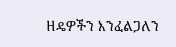ዘዴዎችን እንፈልጋለን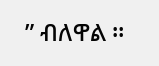” ብለዋል ።